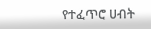የተፈጥሮ ሀብት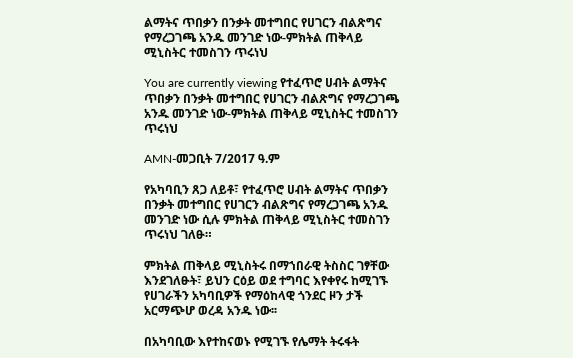ልማትና ጥበቃን በንቃት መተግበር የሀገርን ብልጽግና የማረጋገጫ አንዱ መንገድ ነው-ምክትል ጠቅላይ ሚኒስትር ተመስገን ጥሩነህ

You are currently viewing የተፈጥሮ ሀብት ልማትና ጥበቃን በንቃት መተግበር የሀገርን ብልጽግና የማረጋገጫ አንዱ መንገድ ነው-ምክትል ጠቅላይ ሚኒስትር ተመስገን ጥሩነህ

AMN-መጋቢት 7/2017 ዓ.ም

የአካባቢን ጸጋ ለይቶ፣ የተፈጥሮ ሀብት ልማትና ጥበቃን በንቃት መተግበር የሀገርን ብልጽግና የማረጋገጫ አንዱ መንገድ ነው ሲሉ ምክትል ጠቅላይ ሚኒስትር ተመስገን ጥሩነህ ገለፁ።

ምክትል ጠቅላይ ሚኒስትሩ በማኀበራዊ ትስስር ገፃቸው እንደገለፁት፣ ይህን ርዕይ ወደ ተግባር እየቀየሩ ከሚገኙ የሀገራችን አካባቢዎች የማዕከላዊ ጎንደር ዞን ታች አርማጭሆ ወረዳ አንዱ ነው፡፡

በአካባቢው እየተከናወኑ የሚገኙ የሌማት ትሩፋት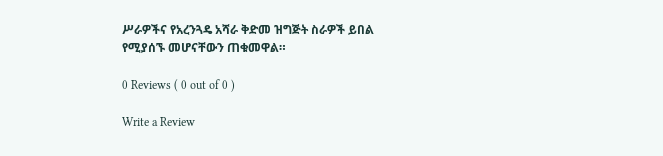ሥራዎችና የአረንጓዴ አሻራ ቅድመ ዝግጅት ስራዎች ይበል የሚያሰኙ መሆናቸውን ጠቁመዋል።

0 Reviews ( 0 out of 0 )

Write a Review